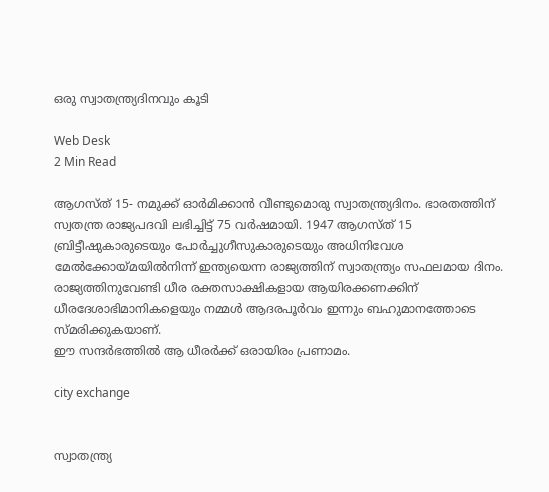ഒരു സ്വാതന്ത്ര്യദിനവും കൂടി

Web Desk
2 Min Read

ആഗസ്ത് 15- നമുക്ക് ഓര്‍മിക്കാന്‍ വീണ്ടുമൊരു സ്വാതന്ത്ര്യദിനം. ഭാരതത്തിന് സ്വതന്ത്ര രാജ്യപദവി ലഭിച്ചിട്ട് 75 വര്‍ഷമായി. 1947 ആഗസ്ത് 15 ബ്രിട്ടീഷുകാരുടെയും പോര്‍ച്ചുഗീസുകാരുടെയും അധിനിവേശ മേല്‍ക്കോയ്മയില്‍നിന്ന് ഇന്ത്യയെന്ന രാജ്യത്തിന് സ്വാതന്ത്ര്യം സഫലമായ ദിനം.
രാജ്യത്തിനുവേണ്ടി ധീര രക്തസാക്ഷികളായ ആയിരക്കണക്കിന് ധീരദേശാഭിമാനികളെയും നമ്മള്‍ ആദരപൂര്‍വം ഇന്നും ബഹുമാനത്തോടെ സ്മരിക്കുകയാണ്.
ഈ സന്ദര്‍ഭത്തില്‍ ആ ധീരര്‍ക്ക് ഒരായിരം പ്രണാമം.

city exchange


സ്വാതന്ത്ര്യ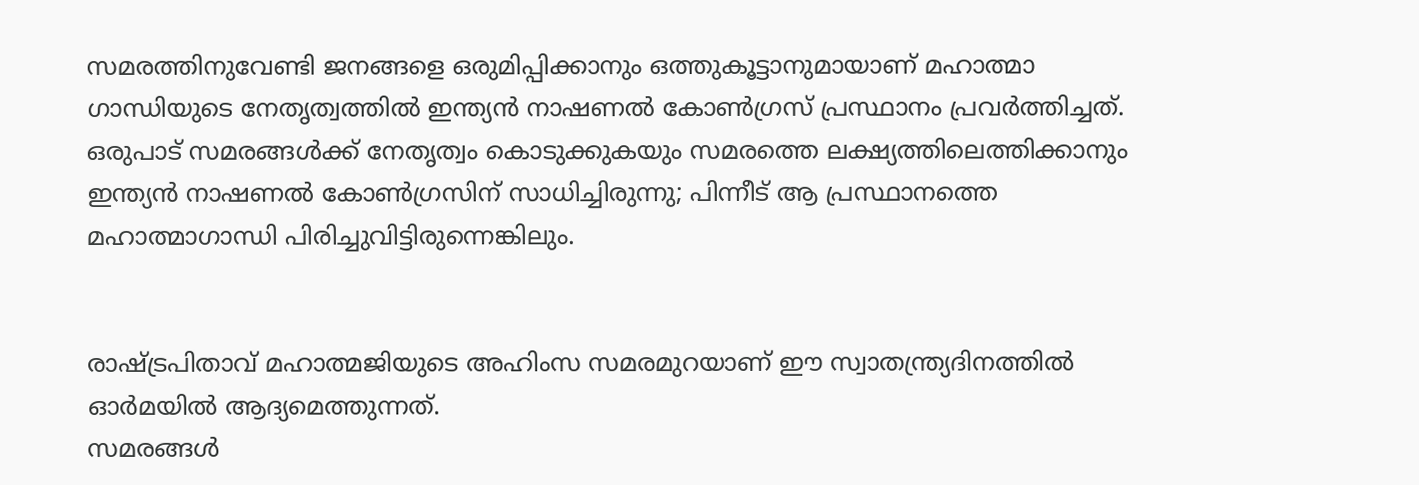സമരത്തിനുവേണ്ടി ജനങ്ങളെ ഒരുമിപ്പിക്കാനും ഒത്തുകൂട്ടാനുമായാണ് മഹാത്മാ ഗാന്ധിയുടെ നേതൃത്വത്തില്‍ ഇന്ത്യന്‍ നാഷണല്‍ കോണ്‍ഗ്രസ് പ്രസ്ഥാനം പ്രവര്‍ത്തിച്ചത്. ഒരുപാട് സമരങ്ങള്‍ക്ക് നേതൃത്വം കൊടുക്കുകയും സമരത്തെ ലക്ഷ്യത്തിലെത്തിക്കാനും ഇന്ത്യന്‍ നാഷണല്‍ കോണ്‍ഗ്രസിന് സാധിച്ചിരുന്നു; പിന്നീട് ആ പ്രസ്ഥാനത്തെ മഹാത്മാഗാന്ധി പിരിച്ചുവിട്ടിരുന്നെങ്കിലും.


രാഷ്ട്രപിതാവ് മഹാത്മജിയുടെ അഹിംസ സമരമുറയാണ് ഈ സ്വാതന്ത്ര്യദിനത്തില്‍ ഓര്‍മയില്‍ ആദ്യമെത്തുന്നത്.
സമരങ്ങള്‍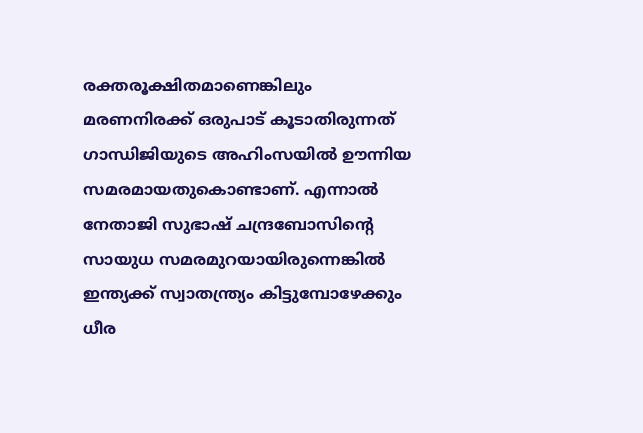രക്തരൂക്ഷിതമാണെങ്കിലും മരണനിരക്ക് ഒരുപാട് കൂടാതിരുന്നത് ഗാന്ധിജിയുടെ അഹിംസയില്‍ ഊന്നിയ സമരമായതുകൊണ്ടാണ്. എന്നാല്‍ നേതാജി സുഭാഷ് ചന്ദ്രബോസിന്റെ സായുധ സമരമുറയായിരുന്നെങ്കില്‍ ഇന്ത്യക്ക് സ്വാതന്ത്ര്യം കിട്ടുമ്പോഴേക്കും ധീര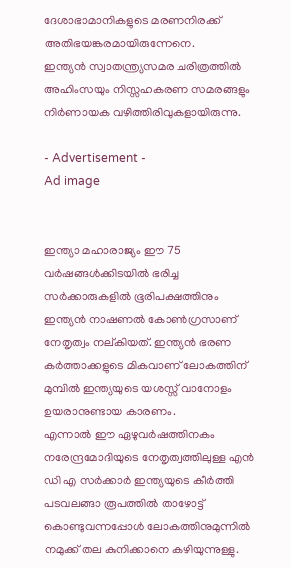ദേശാഭാമാനികളുടെ മരണനിരക്ക് അതിഭയങ്കരമായിരുന്നേനെ.
ഇന്ത്യന്‍ സ്വാതന്ത്ര്യസമര ചരിത്രത്തില്‍ അഹിംസയും നിസ്സഹകരണ സമരങ്ങളും നിര്‍ണായക വഴിത്തിരിവുകളായിരുന്നു.

- Advertisement -
Ad image


ഇന്ത്യാ മഹാരാജ്യം ഈ 75 വര്‍ഷങ്ങള്‍ക്കിടയില്‍ ഭരിച്ച സര്‍ക്കാരുകളില്‍ ഭൂരിപക്ഷത്തിനും ഇന്ത്യന്‍ നാഷണല്‍ കോണ്‍ഗ്രസാണ് നേതൃത്വം നല്കിയത്. ഇന്ത്യന്‍ ഭരണ കര്‍ത്താക്കളുടെ മികവാണ് ലോകത്തിന് മുമ്പില്‍ ഇന്ത്യയുടെ യശസ്സ് വാനോളം ഉയരാനുണ്ടായ കാരണം.
എന്നാല്‍ ഈ ഏഴുവര്‍ഷത്തിനകം നരേന്ദ്രമോദിയുടെ നേതൃത്വത്തിലുള്ള എന്‍ ഡി എ സര്‍ക്കാര്‍ ഇന്ത്യയുടെ കീര്‍ത്തി പടവലങ്ങാ രൂപത്തില്‍ താഴോട്ട് കൊണ്ടുവന്നപ്പോള്‍ ലോകത്തിനുമുന്നില്‍ നമുക്ക് തല കുനിക്കാനെ കഴിയുന്നുള്ളു.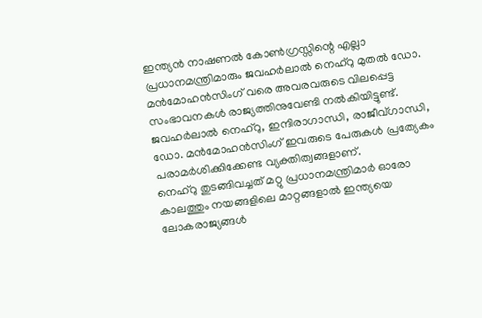ഇന്ത്യന്‍ നാഷണല്‍ കോണ്‍ഗ്രസ്സിന്റെ എല്ലാ പ്രധാനമന്ത്രിമാരും ജവഹര്‍ലാല്‍ നെഹ്‌റു മുതല്‍ ഡോ. മന്‍മോഹന്‍സിംഗ് വരെ അവരവരുടെ വിലപ്പെട്ട സംഭാവനകള്‍ രാജ്യത്തിനുവേണ്ടി നല്‍കിയിട്ടുണ്ട്.
ജവഹര്‍ലാല്‍ നെഹ്‌റു, ഇന്ദിരാഗാന്ധി, രാജീവ്ഗാന്ധി, ഡോ. മന്‍മോഹന്‍സിംഗ് ഇവരുടെ പേരുകള്‍ പ്രത്യേകം പരാമര്‍ശിക്കിക്കേണ്ട വ്യക്തിത്വങ്ങളാണ്.
നെഹ്‌റു തുടങ്ങിവച്ചത് മറ്റു പ്രധാനമന്ത്രിമാര്‍ ഓരോ കാലത്തും നയങ്ങളിലെ മാറ്റങ്ങളാല്‍ ഇന്ത്യയെ ലോകരാജ്യങ്ങള്‍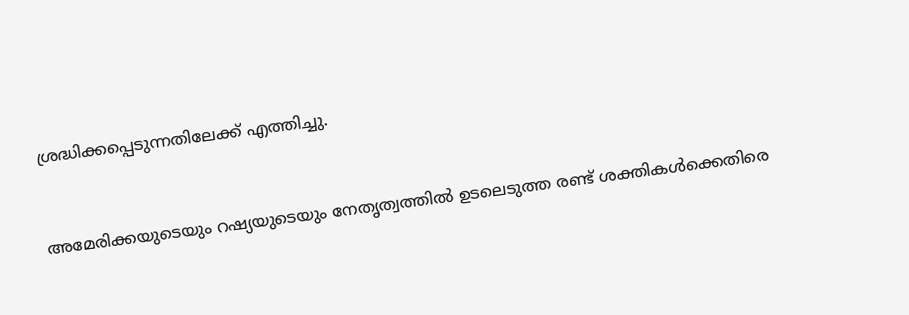ശ്രദ്ധിക്കപ്പെടുന്നതിലേക്ക് എത്തിച്ചു.


അമേരിക്കയുടെയും റഷ്യയുടെയും നേതൃത്വത്തില്‍ ഉടലെടുത്ത രണ്ട് ശക്തികള്‍ക്കെതിരെ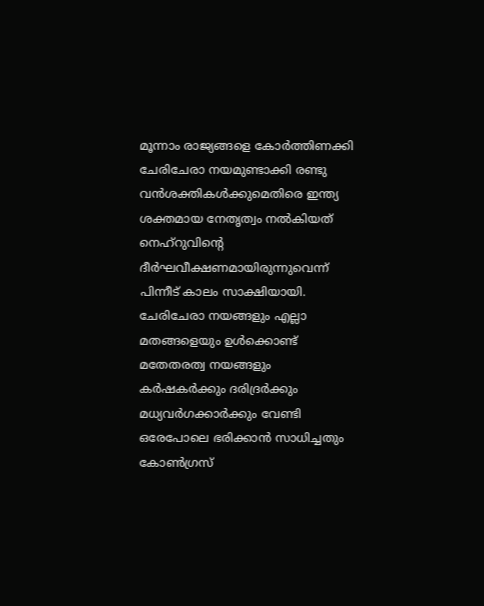മൂന്നാം രാജ്യങ്ങളെ കോര്‍ത്തിണക്കി ചേരിചേരാ നയമുണ്ടാക്കി രണ്ടു വന്‍ശക്തികള്‍ക്കുമെതിരെ ഇന്ത്യ ശക്തമായ നേതൃത്വം നല്‍കിയത് നെഹ്‌റുവിന്റെ ദീര്‍ഘവീക്ഷണമായിരുന്നുവെന്ന് പിന്നീട് കാലം സാക്ഷിയായി. ചേരിചേരാ നയങ്ങളും എല്ലാ മതങ്ങളെയും ഉള്‍ക്കൊണ്ട് മതേതരത്വ നയങ്ങളും കര്‍ഷകര്‍ക്കും ദരിദ്രര്‍ക്കും മധ്യവര്‍ഗക്കാര്‍ക്കും വേണ്ടി ഒരേപോലെ ഭരിക്കാന്‍ സാധിച്ചതും കോണ്‍ഗ്രസ്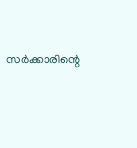സര്‍ക്കാരിന്റെ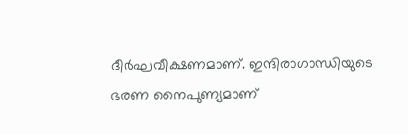ദീര്‍ഘവീക്ഷണമാണ്. ഇന്ദിരാഗാന്ധിയുടെ ഭരണ നൈപുണ്യമാണ്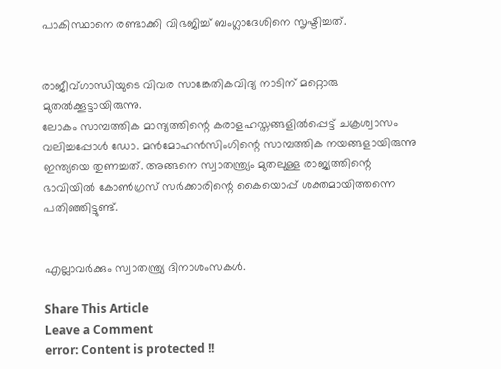പാകിസ്ഥാനെ രണ്ടാക്കി വിഭജിച്ച് ബംഗ്ലാദേശിനെ സൃഷ്ടിച്ചത്.


രാജീവ്ഗാന്ധിയുടെ വിവര സാങ്കേതികവിദ്യ നാടിന് മറ്റൊരു മുതല്‍ക്കൂട്ടായിരുന്നു.
ലോകം സാമ്പത്തിക മാന്ദ്യത്തിന്റെ കരാളഹസ്തങ്ങളില്‍പ്പെട്ട് ചക്രശ്വാസം വലിച്ചപ്പോള്‍ ഡോ. മന്‍മോഹന്‍സിംഗിന്റെ സാമ്പത്തിക നയങ്ങളായിരുന്നു ഇന്ത്യയെ തുണച്ചത്. അങ്ങനെ സ്വാതന്ത്ര്യം മുതലുള്ള രാജ്യത്തിന്റെ ഭാവിയില്‍ കോണ്‍ഗ്രസ് സര്‍ക്കാരിന്റെ കൈയൊപ്പ് ശക്തമായിത്തന്നെ പതിഞ്ഞിട്ടുണ്ട്.


എല്ലാവര്‍ക്കും സ്വാതന്ത്ര്യ ദിനാശംസകള്‍.

Share This Article
Leave a Comment
error: Content is protected !!